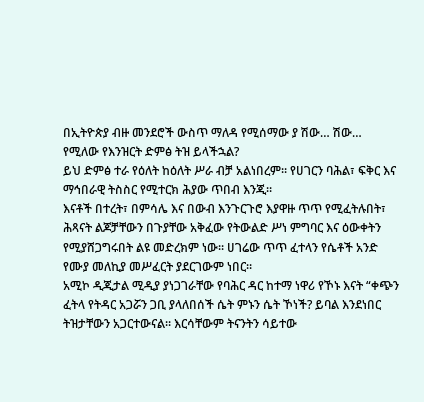በኢትዮጵያ ብዙ መንደሮች ውስጥ ማለዳ የሚሰማው ያ ሽው… ሽው… የሚለው የእንዝርት ድምፅ ትዝ ይላችኋል?
ይህ ድምፅ ተራ የዕለት ከዕለት ሥራ ብቻ አልነበረም። የሀገርን ባሕል፣ ፍቅር እና ማኅበራዊ ትስስር የሚተርክ ሕያው ጥበብ እንጂ።
እናቶች በተረት፣ በምሳሌ እና በውብ እንጉርጉሮ እያዋዙ ጥጥ የሚፈትሉበት፣ ሕጻናት ልጆቻቸውን በጉያቸው አቅፈው የትውልድ ሥነ ምግባር እና ዕውቀትን የሚያሸጋግሩበት ልዩ መድረክም ነው። ሀገሬው ጥጥ ፈተላን የሴቶች አንድ የሙያ መለኪያ መሥፈርት ያደርገውም ነበር።
አሚኮ ዲጂታል ሚዲያ ያነጋገራቸው የባሕር ዳር ከተማ ነዋሪ የኾኑ እናት “ቀጭን ፈትላ የትዳር አጋሯን ጋቢ ያላለበሰች ሴት ምኑን ሴት ኾነች? ይባል እንደነበር ትዝታቸውን አጋርተውናል። እርሳቸውም ትናንትን ሳይተው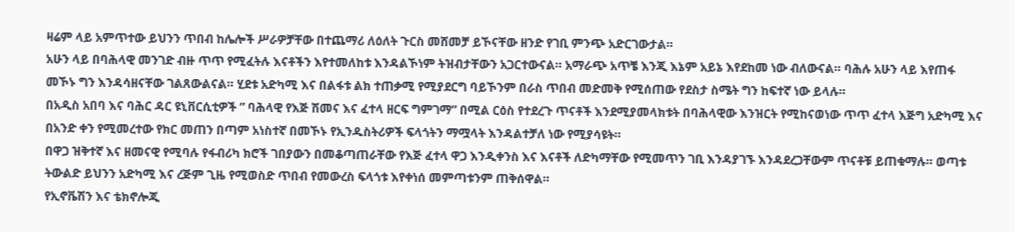ዛሬም ላይ አምጥተው ይህንን ጥበብ ከሌሎች ሥራዎቻቸው በተጨማሪ ለዕለት ጉርስ መሸመቻ ይኾናቸው ዘንድ የገቢ ምንጭ አድርገውታል።
አሁን ላይ በባሕላዊ መንገድ ብዙ ጥጥ የሚፈትሉ እናቶችን እየተመለከቱ እንዳልኾነም ትዝብታቸውን አጋርተውናል። አማራጭ አጥቼ እንጂ እኔም አይኔ እየደከመ ነው ብለውናል። ባሕሉ አሁን ላይ እየጠፋ መኾኑ ግን እንዳሳዘናቸው ገልጸውልናል። ሂደቱ አድካሚ እና በልፋቱ ልክ ተጠቃሚ የሚያደርግ ባይኾንም በራስ ጥበብ መድመቅ የሚሰጠው የደስታ ስሜት ግን ከፍተኛ ነው ይላሉ።
በአዲስ አበባ እና ባሕር ዳር ዩኒቨርሲቲዎች ” ባሕላዊ የእጅ ሽመና እና ፈተላ ዘርፍ ግምገማ” በሚል ርዕስ የተደረጉ ጥናቶች እንደሚያመላክቱት በባሕላዊው እንዝርት የሚከናወነው ጥጥ ፈተላ እጅግ አድካሚ እና በአንድ ቀን የሚመረተው የክር መጠን በጣም አነስተኛ በመኾኑ የኢንዱስትሪዎች ፍላጎትን ማሟላት እንዳልተቻለ ነው የሚያሳዩት።
በዋጋ ዝቅተኛ እና ዘመናዊ የሚባሉ የፋብሪካ ክሮች ገበያውን በመቆጣጠራቸው የእጅ ፈተላ ዋጋ እንዲቀንስ እና እናቶች ለድካማቸው የሚመጥን ገቢ እንዳያገኙ እንዳደረጋቸውም ጥናቶቹ ይጠቁማሉ። ወጣቱ ትውልድ ይህንን አድካሚ እና ረጅም ጊዜ የሚወስድ ጥበብ የመውረስ ፍላጎቱ እየቀነሰ መምጣቱንም ጠቅሰዋል።
የኢኖቬሽን እና ቴክኖሎጂ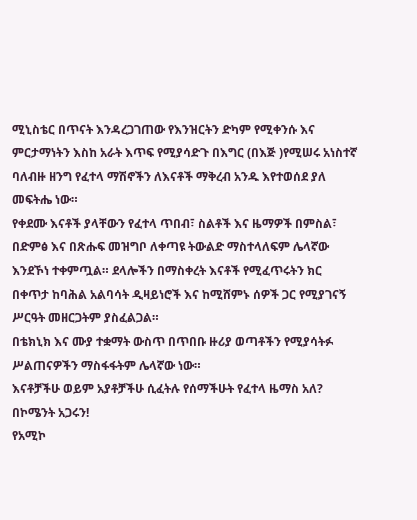ሚኒስቴር በጥናት እንዳረጋገጠው የእንዝርትን ድካም የሚቀንሱ እና ምርታማነትን እስከ አራት እጥፍ የሚያሳድጉ በእግር (በእጅ )የሚሠሩ አነስተኛ ባለብዙ ዘንግ የፈተላ ማሽኖችን ለእናቶች ማቅረብ አንዱ እየተወሰደ ያለ መፍትሔ ነው።
የቀደሙ እናቶች ያላቸውን የፈተላ ጥበብ፣ ስልቶች እና ዜማዎች በምስል፣ በድምፅ እና በጽሑፍ መዝግቦ ለቀጣዩ ትውልድ ማስተላለፍም ሌላኛው እንደኾነ ተቀምጧል። ደላሎችን በማስቀረት እናቶች የሚፈጥሩትን ክር በቀጥታ ከባሕል አልባሳት ዲዛይነሮች እና ከሚሸምኑ ሰዎች ጋር የሚያገናኝ ሥርዓት መዘርጋትም ያስፈልጋል።
በቴክኒክ እና ሙያ ተቋማት ውስጥ በጥበቡ ዙሪያ ወጣቶችን የሚያሳትፉ ሥልጠናዎችን ማስፋፋትም ሌላኛው ነው።
እናቶቻችሁ ወይም አያቶቻችሁ ሲፈትሉ የሰማችሁት የፈተላ ዜማስ አለ? በኮሜንት አጋሩን!
የአሚኮ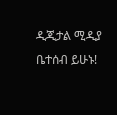ዲጂታል ሚዲያ ቤተሰብ ይሁኑ!